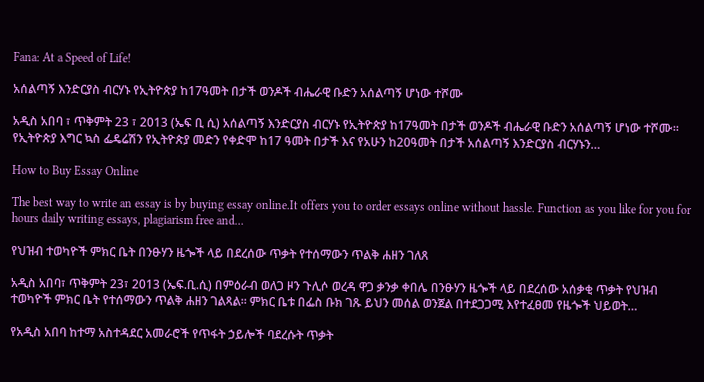Fana: At a Speed of Life!

አሰልጣኝ እንድርያስ ብርሃኑ የኢትዮጵያ ከ17ዓመት በታች ወንዶች ብሔራዊ ቡድን አሰልጣኝ ሆነው ተሾሙ

አዲስ አበባ ፣ ጥቅምት 23 ፣ 2013 (ኤፍ ቢ ሲ) አሰልጣኝ እንድርያስ ብርሃኑ የኢትዮጵያ ከ17ዓመት በታች ወንዶች ብሔራዊ ቡድን አሰልጣኝ ሆነው ተሾሙ። የኢትዮጵያ እግር ኳስ ፌዴሬሽን የኢትዮጵያ መድን የቀድሞ ከ17 ዓመት በታች እና የአሁን ከ20ዓመት በታች አሰልጣኝ እንድርያስ ብርሃኑን…

How to Buy Essay Online

The best way to write an essay is by buying essay online.It offers you to order essays online without hassle. Function as you like for you for hours daily writing essays, plagiarism free and…

የህዝብ ተወካዮች ምክር ቤት በንፁሃን ዜጐች ላይ በደረሰው ጥቃት የተሰማውን ጥልቅ ሐዘን ገለጸ

አዲስ አበባ፣ ጥቅምት 23፣ 2013 (ኤፍ.ቢ.ሲ) በምዕራብ ወለጋ ዞን ጉሊሶ ወረዳ ዋጋ ቃንቃ ቀበሌ በንፁሃን ዜጐች ላይ በደረሰው አሰቃቂ ጥቃት የህዝብ ተወካዮች ምክር ቤት የተሰማውን ጥልቅ ሐዘን ገልጻል፡፡ ምክር ቤቱ በፌስ ቡክ ገጹ ይህን መሰል ወንጀል በተደጋጋሚ እየተፈፀመ የዜጐች ህይወት…

የአዲስ አበባ ከተማ አስተዳደር አመራሮች የጥፋት ኃይሎች ባደረሱት ጥቃት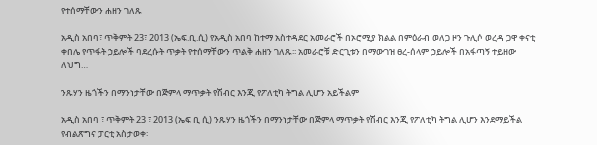የተሰማቸውን ሐዘን ገለጹ

አዲስ አበባ፣ ጥቅምት 23፣ 2013 (ኤፍ.ቢ.ሲ) የአዲስ አበባ ከተማ አስተዳደር አመራሮች በኦሮሚያ ክልል በምዕራብ ወለጋ ዞን ጉሊሶ ወረዳ ጋዋ ቀናቲ ቀበሌ የጥፋት ኃይሎች ባደረሱት ጥቃት የተሰማቸውን ጥልቅ ሐዘን ገለጹ፡፡ አመራሮቹ ድርጊቱን በማውገዝ ፀረ-ሰላም ኃይሎች በአፋጣኝ ተይዘው ለህግ…

ንጹሃን ዜጎችን በማንነታቸው በጅምላ ማጥቃት የሽብር እንጂ የፖለቲካ ትግል ሊሆን አይችልም

አዲስ አበባ ፣ ጥቅምት 23 ፣ 2013 (ኤፍ ቢ ሲ) ንጹሃን ዜጎችን በማንነታቸው በጅምላ ማጥቃት የሽብር እንጂ የፖለቲካ ትግል ሊሆን እንደማይችል የብልጽግና ፓርቲ አስታወቀ፡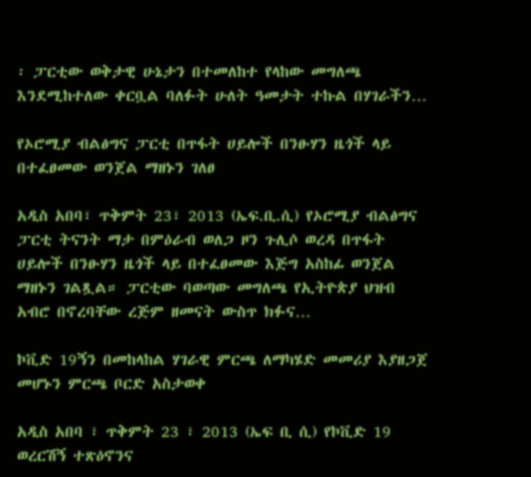፡ ፓርቲው ወቅታዊ ሁኔታን በተመለከተ የላከው መግለጫ እንደሚከተለው ቀርቧል ባለፉት ሁለት ዓመታት ተኩል በሃገራችን…

የኦሮሚያ ብልፅግና ፓርቲ በጥፋት ሀይሎች በንፁሃን ዜጎች ላይ በተፈፀመው ወንጀል ማዘኑን ገለፀ

አዲስ አበባ፣ ጥቅምት 23፣ 2013 (ኤፍ.ቢ.ሲ) የኦሮሚያ ብልፅግና ፓርቲ ትናንት ማታ በምዕራብ ወለጋ ዞን ጉሊሶ ወረዳ በጥፋት ሀይሎች በንፁሃን ዜጎች ላይ በተፈፀመው እጅግ አስከፊ ወንጀል ማዘኑን ገልጿል። ፓርቲው ባወጣው መግለጫ የኢትዮጵያ ህዝብ አብሮ በኖረባቸው ረጅም ዘመናት ውስጥ ክፉና…

ኮቪድ 19ኝን በመከላከል ሃገራዊ ምርጫ ለማካሄድ መመሪያ እያዘጋጀ መሆኑን ምርጫ ቦርድ አስታወቀ

አዲስ አበባ ፣ ጥቅምት 23 ፣ 2013 (ኤፍ ቢ ሲ) የኮቪድ 19 ወረርሽኝ ተጽዕኖንና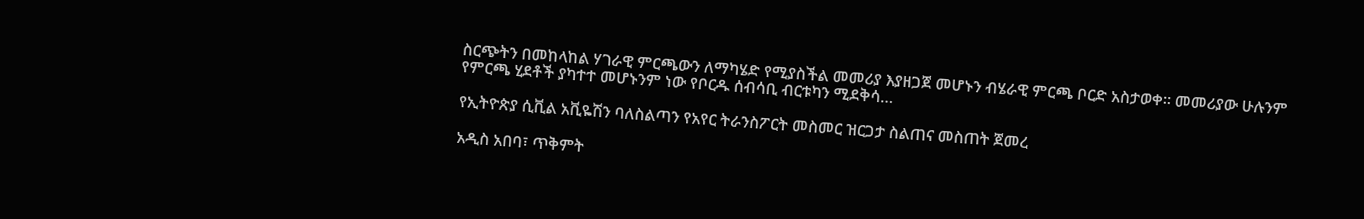ስርጭትን በመከላከል ሃገራዊ ምርጫውን ለማካሄድ የሚያስችል መመሪያ እያዘጋጀ መሆኑን ብሄራዊ ምርጫ ቦርድ አስታወቀ። መመሪያው ሁሉንም የምርጫ ሂደቶች ያካተተ መሆኑንም ነው የቦርዱ ሰብሳቢ ብርቱካን ሚደቅሳ…

የኢትዮጵያ ሲቪል አቪዬሽን ባለስልጣን የአየር ትራንስፖርት መስመር ዝርጋታ ስልጠና መስጠት ጀመረ

አዲስ አበባ፣ ጥቅምት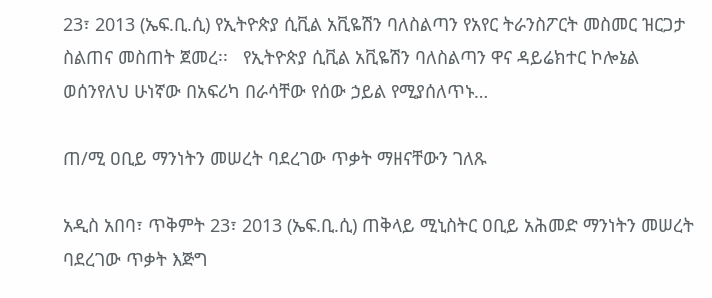23፣ 2013 (ኤፍ.ቢ.ሲ) የኢትዮጵያ ሲቪል አቪዬሽን ባለስልጣን የአየር ትራንስፖርት መስመር ዝርጋታ ስልጠና መስጠት ጀመረ፡፡   የኢትዮጵያ ሲቪል አቪዬሽን ባለስልጣን ዋና ዳይሬክተር ኮሎኔል ወሰንየለህ ሁነኛው በአፍሪካ በራሳቸው የሰው ኃይል የሚያሰለጥኑ…

ጠ/ሚ ዐቢይ ማንነትን መሠረት ባደረገው ጥቃት ማዘናቸውን ገለጹ

አዲስ አበባ፣ ጥቅምት 23፣ 2013 (ኤፍ.ቢ.ሲ) ጠቅላይ ሚኒስትር ዐቢይ አሕመድ ማንነትን መሠረት ባደረገው ጥቃት እጅግ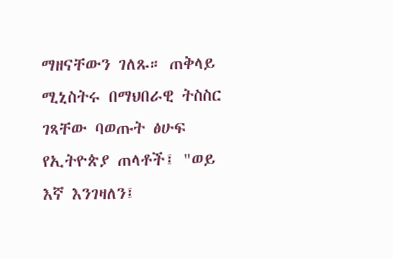ማዘናቸውን ገለጹ። ጠቅላይ ሚኒስትሩ በማህበራዊ ትስስር ገጻቸው ባወጡት ፅሁፍ የኢትዮጵያ ጠላቶች፤ "ወይ እኛ እንገዛለን፤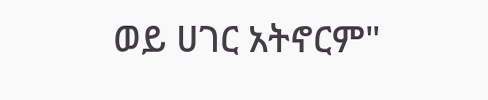ወይ ሀገር አትኖርም"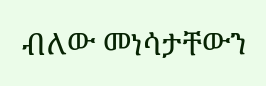ብለው መነሳታቸውን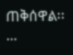ጠቅሰዋል፡፡…